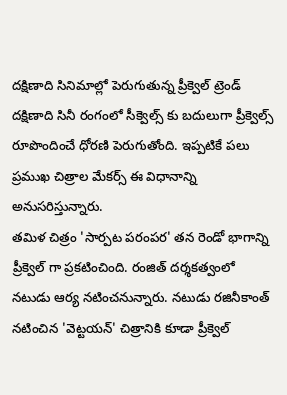దక్షిణాది సినిమాల్లో పెరుగుతున్న ప్రీక్వెల్ ట్రెండ్
దక్షిణాది సినీ రంగంలో సీక్వెల్స్ కు బదులుగా ప్రీక్వెల్స్ రూపొందించే ధోరణి పెరుగుతోంది. ఇప్పటికే పలు ప్రముఖ చిత్రాల మేకర్స్ ఈ విధానాన్ని అనుసరిస్తున్నారు.
తమిళ చిత్రం 'సార్పట పరంపర' తన రెండో భాగాన్ని ప్రీక్వెల్ గా ప్రకటించింది. రంజిత్ దర్శకత్వంలో నటుడు ఆర్య నటించనున్నారు. నటుడు రజినీకాంత్ నటించిన 'వెట్టయన్' చిత్రానికి కూడా ప్రీక్వెల్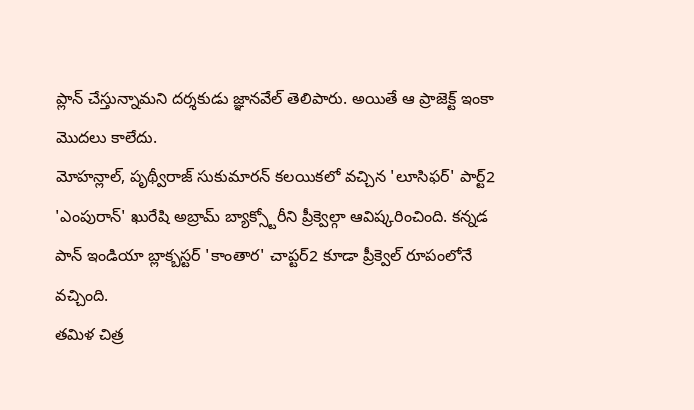ప్లాన్ చేస్తున్నామని దర్శకుడు జ్ఞానవేల్ తెలిపారు. అయితే ఆ ప్రాజెక్ట్ ఇంకా మొదలు కాలేదు.
మోహన్లాల్, పృథ్వీరాజ్ సుకుమారన్ కలయికలో వచ్చిన 'లూసిఫర్' పార్ట్2 'ఎంపురాన్' ఖురేషి అబ్రామ్ బ్యాక్స్టోరీని ప్రీక్వెల్గా ఆవిష్కరించింది. కన్నడ పాన్ ఇండియా బ్లాక్బస్టర్ 'కాంతార' చాప్టర్2 కూడా ప్రీక్వెల్ రూపంలోనే వచ్చింది.
తమిళ చిత్ర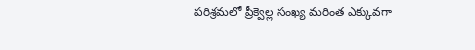పరిశ్రమలో ప్రీక్వెల్ల సంఖ్య మరింత ఎక్కువగా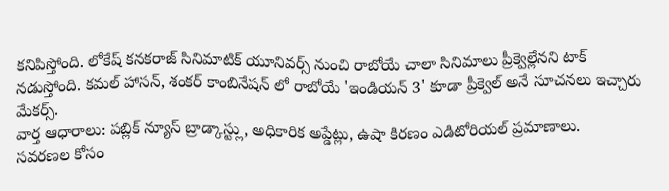కనిపిస్తోంది. లోకేష్ కనకరాజ్ సినిమాటిక్ యూనివర్స్ నుంచి రాబోయే చాలా సినిమాలు ప్రీక్వెల్లేనని టాక్ నడుస్తోంది. కమల్ హాసన్, శంకర్ కాంబినేషన్ లో రాబోయే 'ఇండియన్ 3' కూడా ప్రీక్వెల్ అనే సూచనలు ఇచ్చారు మేకర్స్.
వార్త ఆధారాలు: పబ్లిక్ న్యూస్ బ్రాడ్కాస్ట్లు, అధికారిక అప్డేట్లు, ఉషా కిరణం ఎడిటోరియల్ ప్రమాణాలు.
సవరణల కోసం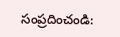సంప్రదించండి: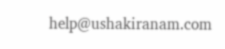help@ushakiranam.com